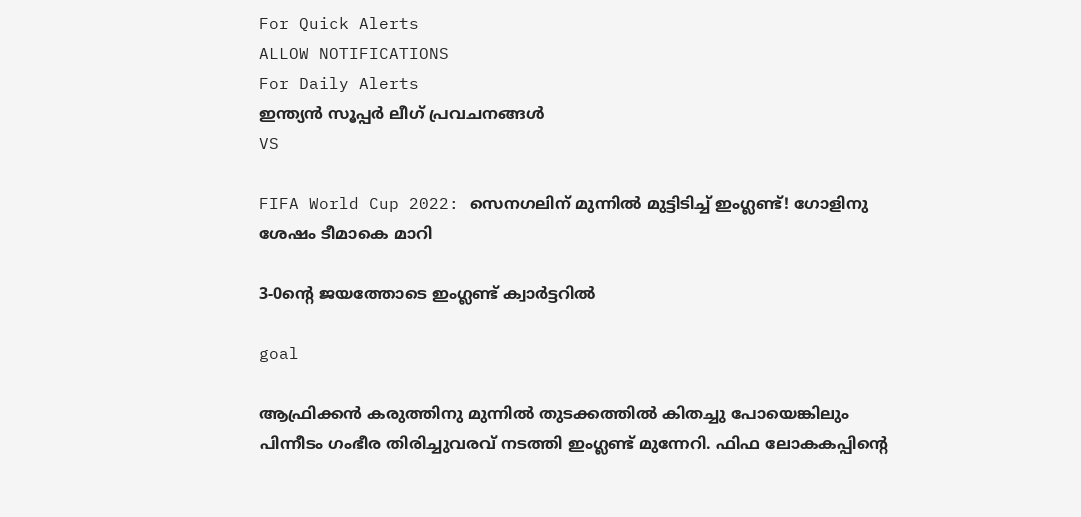For Quick Alerts
ALLOW NOTIFICATIONS
For Daily Alerts
ഇന്ത്യന്‍ സൂപ്പര്‍ ലീഗ്‌ പ്രവചനങ്ങൾ
VS

FIFA World Cup 2022: സെനഗലിന് മുന്നില്‍ മുട്ടിടിച്ച് ഇംഗ്ലണ്ട്! ഗോളിനു ശേഷം ടീമാകെ മാറി

3-0ന്റെ ജയത്തോടെ ഇംഗ്ലണ്ട് ക്വാര്‍ട്ടറില്‍

goal

ആഫ്രിക്കന്‍ കരുത്തിനു മുന്നില്‍ തുടക്കത്തില്‍ കിതച്ചു പോയെങ്കിലും പിന്നീടം ഗംഭീര തിരിച്ചുവരവ് നടത്തി ഇംഗ്ലണ്ട് മുന്നേറി. ഫിഫ ലോകകപ്പിന്റെ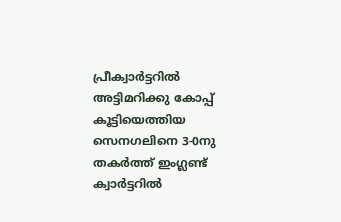പ്രീക്വാര്‍ട്ടറില്‍ അട്ടിമറിക്കു കോപ്പ് കൂട്ടിയെത്തിയ സെനഗലിനെ 3-0നു തകര്‍ത്ത് ഇംഗ്ലണ്ട് ക്വാര്‍ട്ടറില്‍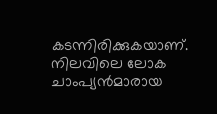കടന്നിരിക്കുകയാണ്. നിലവിലെ ലോക ചാംപ്യന്‍മാരായ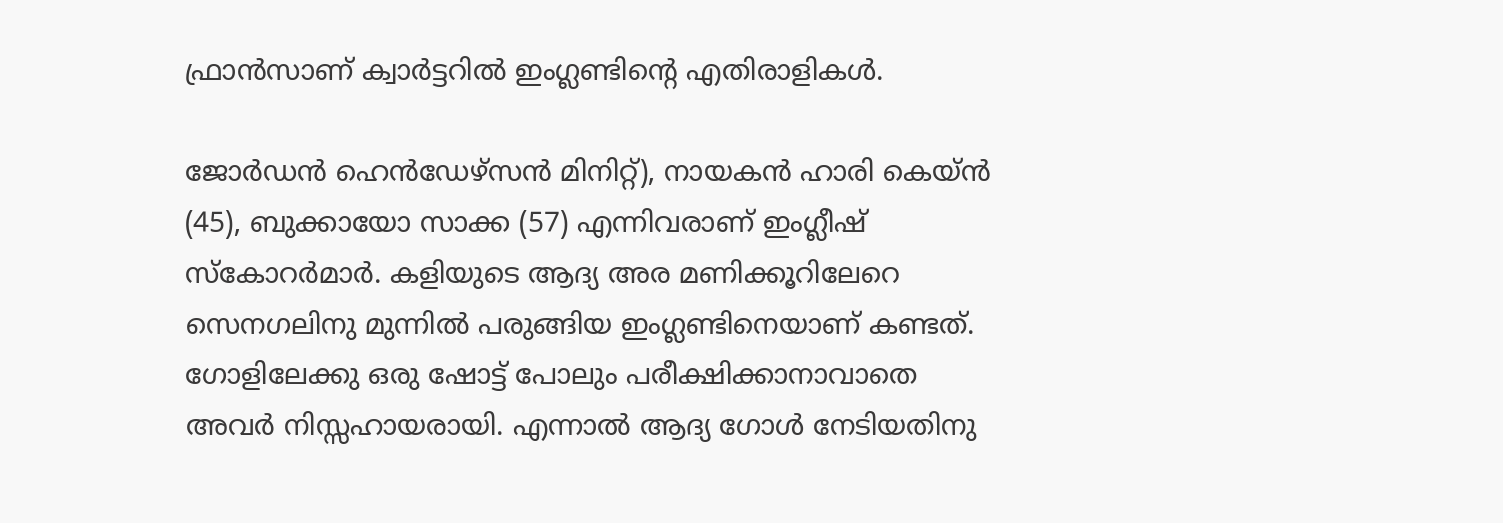ഫ്രാന്‍സാണ് ക്വാര്‍ട്ടറില്‍ ഇംഗ്ലണ്ടിന്റെ എതിരാളികള്‍.

ജോര്‍ഡന്‍ ഹെന്‍ഡേഴ്‌സന്‍ മിനിറ്റ്), നായകന്‍ ഹാരി കെയ്ന്‍ (45), ബുക്കായോ സാക്ക (57) എന്നിവരാണ് ഇംഗ്ലീഷ് സ്‌കോറര്‍മാര്‍. കളിയുടെ ആദ്യ അര മണിക്കൂറിലേറെ സെനഗലിനു മുന്നില്‍ പരുങ്ങിയ ഇംഗ്ലണ്ടിനെയാണ് കണ്ടത്. ഗോളിലേക്കു ഒരു ഷോട്ട് പോലും പരീക്ഷിക്കാനാവാതെ അവര്‍ നിസ്സഹായരായി. എന്നാല്‍ ആദ്യ ഗോള്‍ നേടിയതിനു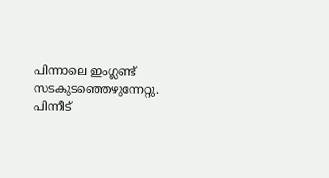പിന്നാലെ ഇംഗ്ലണ്ട് സടകുടഞ്ഞെഴുന്നേറ്റു. പിന്നീട്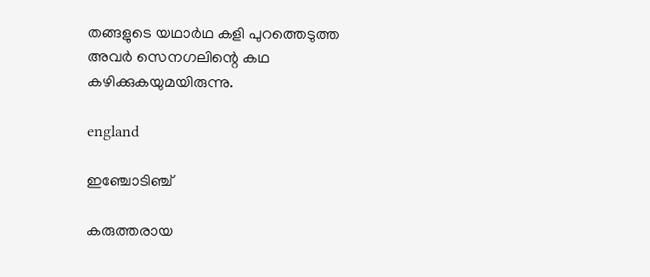തങ്ങളുടെ യഥാര്‍ഥ കളി പുറത്തെടുത്ത അവര്‍ സെനഗലിന്റെ കഥ കഴിക്കുകയുമയിരുന്നു.

england

ഇഞ്ചോടിഞ്ച്

കരുത്തരായ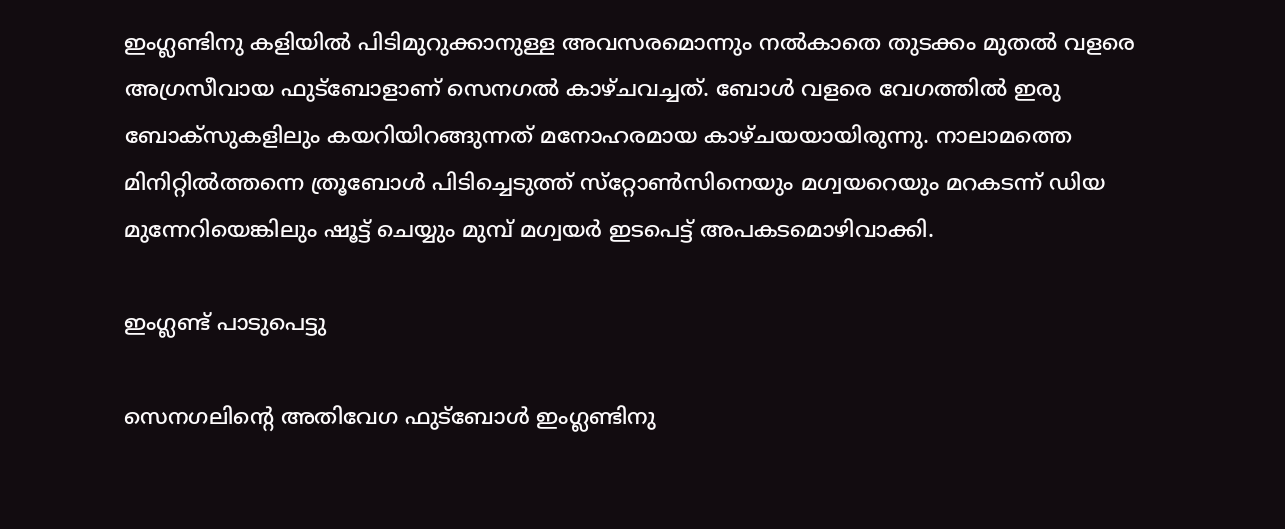ഇംഗ്ലണ്ടിനു കളിയില്‍ പിടിമുറുക്കാനുള്ള അവസരമൊന്നും നല്‍കാതെ തുടക്കം മുതല്‍ വളരെ അഗ്രസീവായ ഫുട്ബോളാണ് സെനഗല്‍ കാഴ്ചവച്ചത്. ബോള്‍ വളരെ വേഗത്തില്‍ ഇരു ബോക്‌സുകളിലും കയറിയിറങ്ങുന്നത് മനോഹരമായ കാഴ്ചയയായിരുന്നു. നാലാമത്തെ മിനിറ്റില്‍ത്തന്നെ ത്രൂബോള്‍ പിടിച്ചെടുത്ത് സ്‌റ്റോണ്‍സിനെയും മഗ്വയറെയും മറകടന്ന് ഡിയ മുന്നേറിയെങ്കിലും ഷൂട്ട് ചെയ്യും മുമ്പ് മഗ്വയര്‍ ഇടപെട്ട് അപകടമൊഴിവാക്കി.

ഇംഗ്ലണ്ട് പാടുപെട്ടു

സെനഗലിന്റെ അതിവേഗ ഫുട്‌ബോള്‍ ഇംഗ്ലണ്ടിനു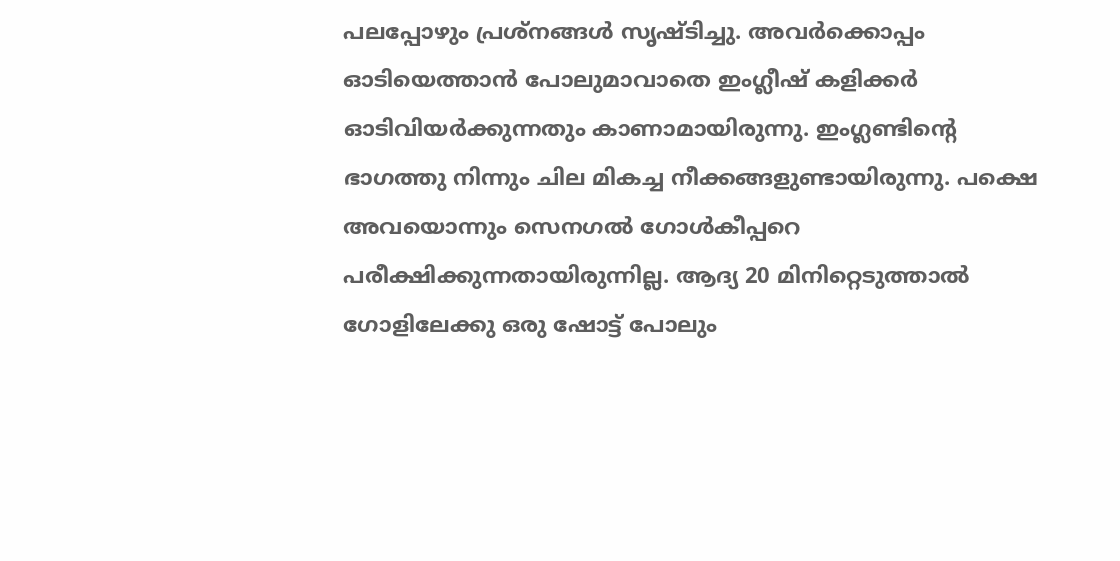പലപ്പോഴും പ്രശ്‌നങ്ങള്‍ സൃഷ്ടിച്ചു. അവര്‍ക്കൊപ്പം ഓടിയെത്താന്‍ പോലുമാവാതെ ഇംഗ്ലീഷ് കളിക്കര്‍ ഓടിവിയര്‍ക്കുന്നതും കാണാമായിരുന്നു. ഇംഗ്ലണ്ടിന്റെ ഭാഗത്തു നിന്നും ചില മികച്ച നീക്കങ്ങളുണ്ടായിരുന്നു. പക്ഷെ അവയൊന്നും സെനഗല്‍ ഗോള്‍കീപ്പറെ പരീക്ഷിക്കുന്നതായിരുന്നില്ല. ആദ്യ 20 മിനിറ്റെടുത്താല്‍ ഗോളിലേക്കു ഒരു ഷോട്ട് പോലും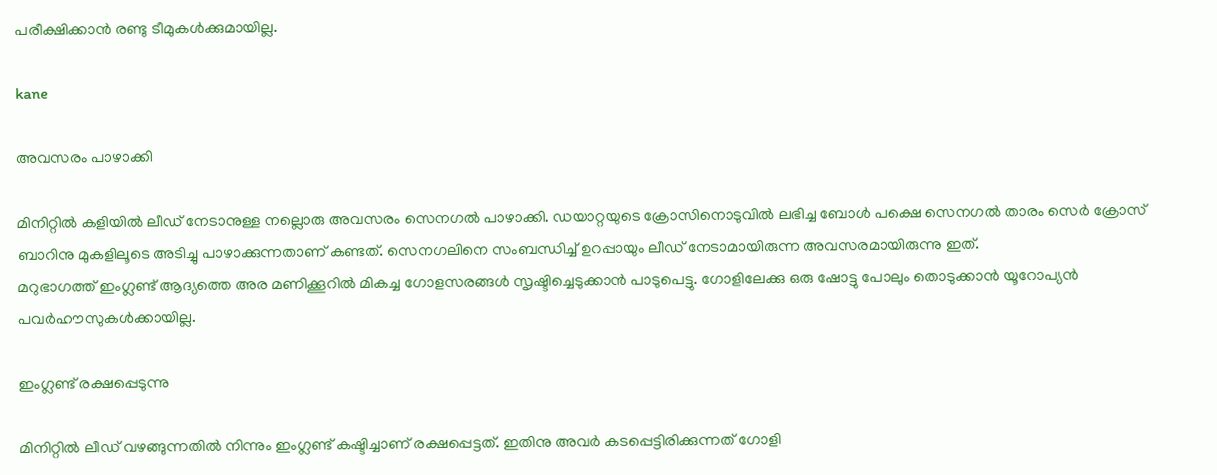പരീക്ഷിക്കാന്‍ രണ്ടു ടീമുകള്‍ക്കുമായില്ല.

kane

അവസരം പാഴാക്കി

മിനിറ്റില്‍ കളിയില്‍ ലീഡ് നേടാനുള്ള നല്ലൊരു അവസരം സെനഗല്‍ പാഴാക്കി. ഡയാറ്റയുടെ ക്രോസിനൊടുവില്‍ ലഭിച്ച ബോള്‍ പക്ഷെ സെനഗല്‍ താരം സെര്‍ ക്രോസ് ബാറിനു മുകളിലൂടെ അടിച്ചു പാഴാക്കുന്നതാണ് കണ്ടത്. സെനഗലിനെ സംബന്ധിച്ച് ഉറപ്പായും ലീഡ് നേടാമായിരുന്ന അവസരമായിരുന്നു ഇത്.
മറുഭാഗത്ത് ഇംഗ്ലണ്ട് ആദ്യത്തെ അര മണിക്കൂറില്‍ മികച്ച ഗോളസരങ്ങള്‍ സൃഷ്ടിച്ചെടുക്കാന്‍ പാടുപെട്ടു. ഗോളിലേക്കു ഒരു ഷോട്ടു പോലും തൊടുക്കാന്‍ യൂറോപ്യന്‍ പവര്‍ഹൗസുകള്‍ക്കായില്ല.

ഇംഗ്ലണ്ട് രക്ഷപ്പെടുന്നു

മിനിറ്റില്‍ ലീഡ് വഴങ്ങുന്നതില്‍ നിന്നും ഇംഗ്ലണ്ട് കഷ്ടിച്ചാണ് രക്ഷപ്പെട്ടത്. ഇതിനു അവര്‍ കടപ്പെട്ടിരിക്കുന്നത് ഗോളി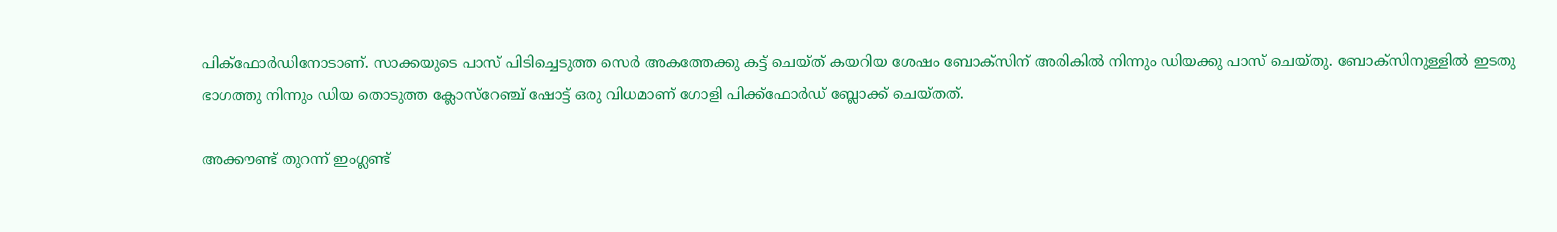പിക്‌ഫോര്‍ഡിനോടാണ്. സാക്കയുടെ പാസ് പിടിച്ചെടുത്ത സെര്‍ അകത്തേക്കു കട്ട് ചെയ്ത് കയറിയ ശേഷം ബോക്‌സിന് അരികില്‍ നിന്നും ഡിയക്കു പാസ് ചെയ്തു. ബോക്‌സിനുള്ളില്‍ ഇടതു ഭാഗത്തു നിന്നും ഡിയ തൊടുത്ത ക്ലോസ്‌റേഞ്ച് ഷോട്ട് ഒരു വിധമാണ് ഗോളി പിക്ക്‌ഫോര്‍ഡ് ബ്ലോക്ക് ചെയ്തത്.

അക്കൗണ്ട് തുറന്ന് ഇംഗ്ലണ്ട്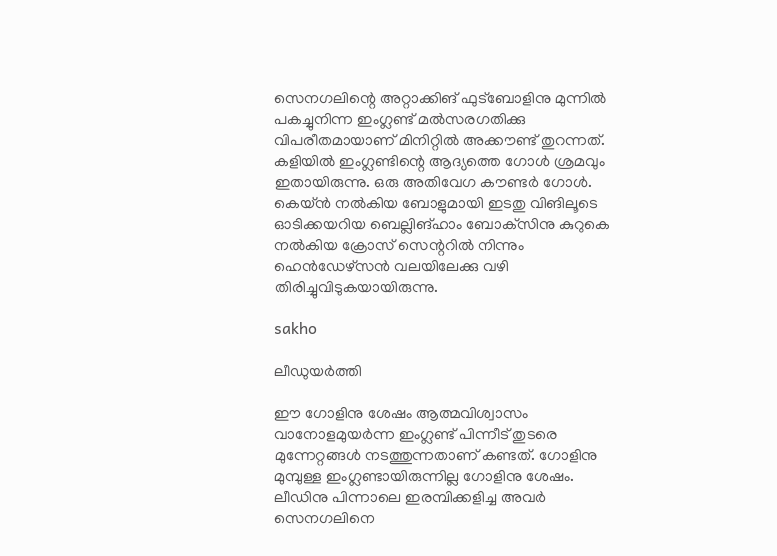സെനഗലിന്റെ അറ്റാക്കിങ് ഫുട്‌ബോളിനു മുന്നില്‍ പകച്ചുനിന്ന ഇംഗ്ലണ്ട് മല്‍സരഗതിക്കു വിപരീതമായാണ് മിനിറ്റില്‍ അക്കൗണ്ട് തുറന്നത്. കളിയില്‍ ഇംഗ്ലണ്ടിന്റെ ആദ്യത്തെ ഗോള്‍ ശ്രമവും ഇതായിരുന്നു. ഒരു അതിവേഗ കൗണ്ടര്‍ ഗോള്‍.
കെയ്ന്‍ നല്‍കിയ ബോളുമായി ഇടതു വിങിലൂടെ ഓടിക്കയറിയ ബെല്ലിങ്ഹാം ബോക്‌സിനു കുറുകെ നല്‍കിയ ക്രോസ് സെന്ററില്‍ നിന്നും ഹെന്‍ഡേഴ്‌സന്‍ വലയിലേക്കു വഴി തിരിച്ചുവിടുകയായിരുന്നു.

sakho

ലീഡുയര്‍ത്തി

ഈ ഗോളിനു ശേഷം ആത്മവിശ്വാസം വാനോളമുയര്‍ന്ന ഇംഗ്ലണ്ട് പിന്നീട് തുടരെ മുന്നേറ്റങ്ങള്‍ നടത്തുന്നതാണ് കണ്ടത്. ഗോളിനു മുമ്പുള്ള ഇംഗ്ലണ്ടായിരുന്നില്ല ഗോളിനു ശേഷം. ലീഡിനു പിന്നാലെ ഇരമ്പിക്കളിച്ച അവര്‍ സെനഗലിനെ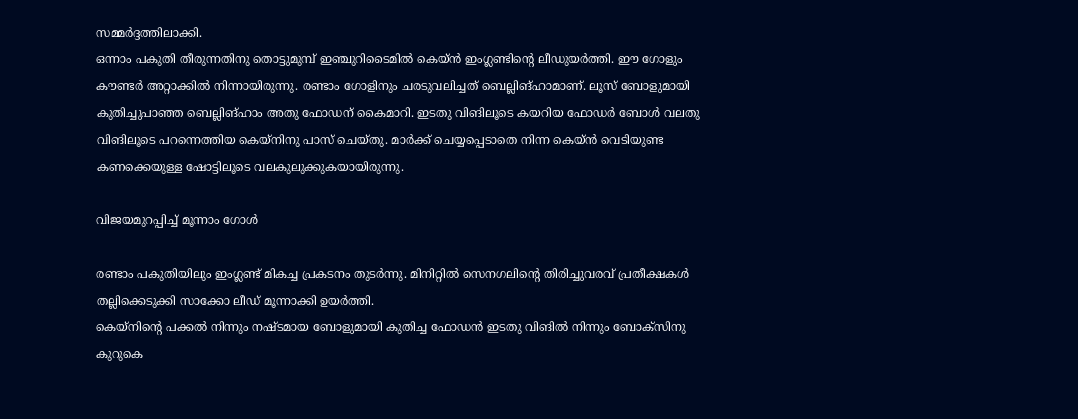സമ്മര്‍ദ്ദത്തിലാക്കി.
ഒന്നാം പകുതി തീരുന്നതിനു തൊട്ടുമുമ്പ് ഇഞ്ചുറിടൈമില്‍ കെയ്ന്‍ ഇംഗ്ലണ്ടിന്റെ ലീഡുയര്‍ത്തി. ഈ ഗോളും കൗണ്ടര്‍ അറ്റാക്കില്‍ നിന്നായിരുന്നു. രണ്ടാം ഗോളിനും ചരടുവലിച്ചത് ബെല്ലിങ്ഹാമാണ്. ലൂസ് ബോളുമായി കുതിച്ചുപാഞ്ഞ ബെല്ലിങ്ഹാം അതു ഫോഡന് കൈമാറി. ഇടതു വിങിലൂടെ കയറിയ ഫോഡര്‍ ബോള്‍ വലതു വിങിലൂടെ പറന്നെത്തിയ കെയ്‌നിനു പാസ് ചെയ്തു. മാര്‍ക്ക് ചെയ്യപ്പെടാതെ നിന്ന കെയ്ന്‍ വെടിയുണ്ട കണക്കെയുള്ള ഷോട്ടിലൂടെ വലകുലുക്കുകയായിരുന്നു.

വിജയമുറപ്പിച്ച് മൂന്നാം ഗോള്‍

രണ്ടാം പകുതിയിലും ഇംഗ്ലണ്ട് മികച്ച പ്രകടനം തുടര്‍ന്നു. മിനിറ്റില്‍ സെനഗലിന്റെ തിരിച്ചുവരവ് പ്രതീക്ഷകള്‍ തല്ലിക്കെടുക്കി സാക്കോ ലീഡ് മൂന്നാക്കി ഉയര്‍ത്തി.
കെയ്‌നിന്റെ പക്കല്‍ നിന്നും നഷ്ടമായ ബോളുമായി കുതിച്ച ഫോഡന്‍ ഇടതു വിങില്‍ നിന്നും ബോക്‌സിനു കുറുകെ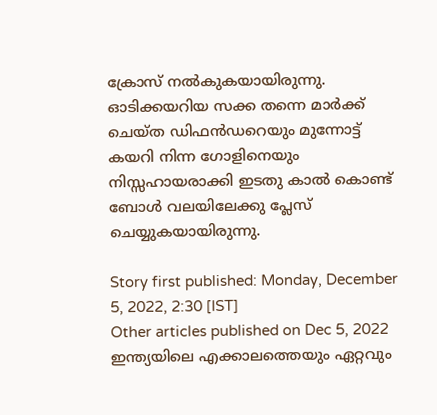ക്രോസ് നല്‍കുകയായിരുന്നു. ഓടിക്കയറിയ സക്ക തന്നെ മാര്‍ക്ക് ചെയ്ത ഡിഫന്‍ഡറെയും മുന്നോട്ട് കയറി നിന്ന ഗോളിനെയും നിസ്സഹായരാക്കി ഇടതു കാല്‍ കൊണ്ട് ബോള്‍ വലയിലേക്കു പ്ലേസ് ചെയ്യുകയായിരുന്നു.

Story first published: Monday, December 5, 2022, 2:30 [IST]
Other articles published on Dec 5, 2022
ഇന്ത്യയിലെ എക്കാലത്തെയും ഏറ്റവും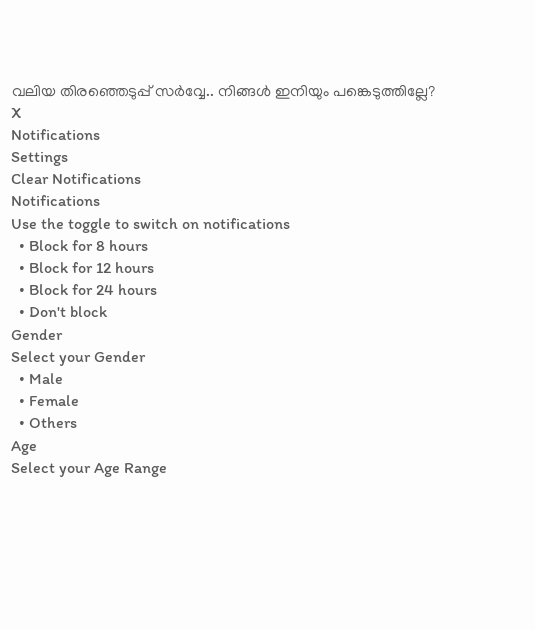വലിയ തിരഞ്ഞെടുപ്പ് സർവ്വേ.. നിങ്ങൾ ഇനിയും പങ്കെടുത്തില്ലേ?
X
Notifications
Settings
Clear Notifications
Notifications
Use the toggle to switch on notifications
  • Block for 8 hours
  • Block for 12 hours
  • Block for 24 hours
  • Don't block
Gender
Select your Gender
  • Male
  • Female
  • Others
Age
Select your Age Range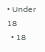• Under 18
  • 18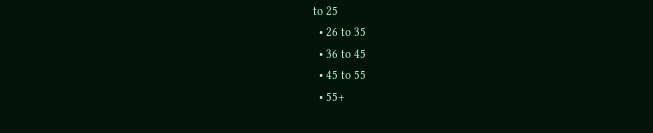to 25
  • 26 to 35
  • 36 to 45
  • 45 to 55
  • 55+